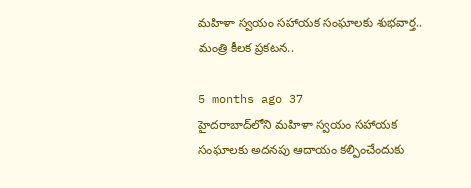మహిళా స్వయం సహాయక సంఘాలకు శుభవార్త.. మంత్రి కీలక ప్రకటన..

5 months ago 37
హైదరాబాద్‌లోని మహిళా స్వయం సహాయక సంఘాలకు అదనపు ఆదాయం కల్పించేందుకు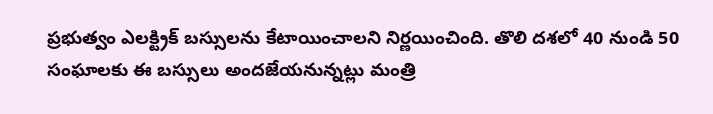ప్రభుత్వం ఎలక్ట్రిక్ బస్సులను కేటాయించాలని నిర్ణయించింది. తొలి దశలో 40 నుండి 50 సంఘాలకు ఈ బస్సులు అందజేయనున్నట్లు మంత్రి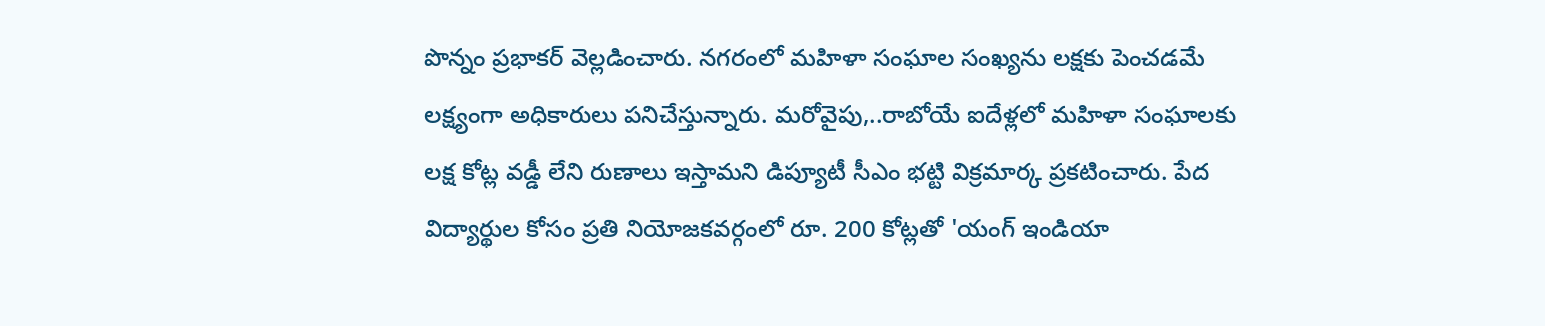పొన్నం ప్రభాకర్ వెల్లడించారు. నగరంలో మహిళా సంఘాల సంఖ్యను లక్షకు పెంచడమే లక్ష్యంగా అధికారులు పనిచేస్తున్నారు. మరోవైపు,..రాబోయే ఐదేళ్లలో మహిళా సంఘాలకు లక్ష కోట్ల వడ్డీ లేని రుణాలు ఇస్తామని డిప్యూటీ సీఎం భట్టి విక్రమార్క ప్రకటించారు. పేద విద్యార్థుల కోసం ప్రతి నియోజకవర్గంలో రూ. 200 కోట్లతో 'యంగ్ ఇండియా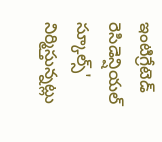ఇంటిగ్రేటెడ్ రెసిడెన్షియల్ స్కూల్స్' నిర్మిస్తున్నట్లు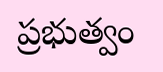ప్రభుత్వం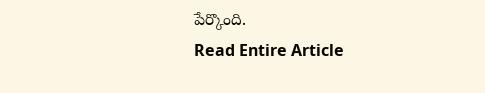పేర్కొంది.
Read Entire Article